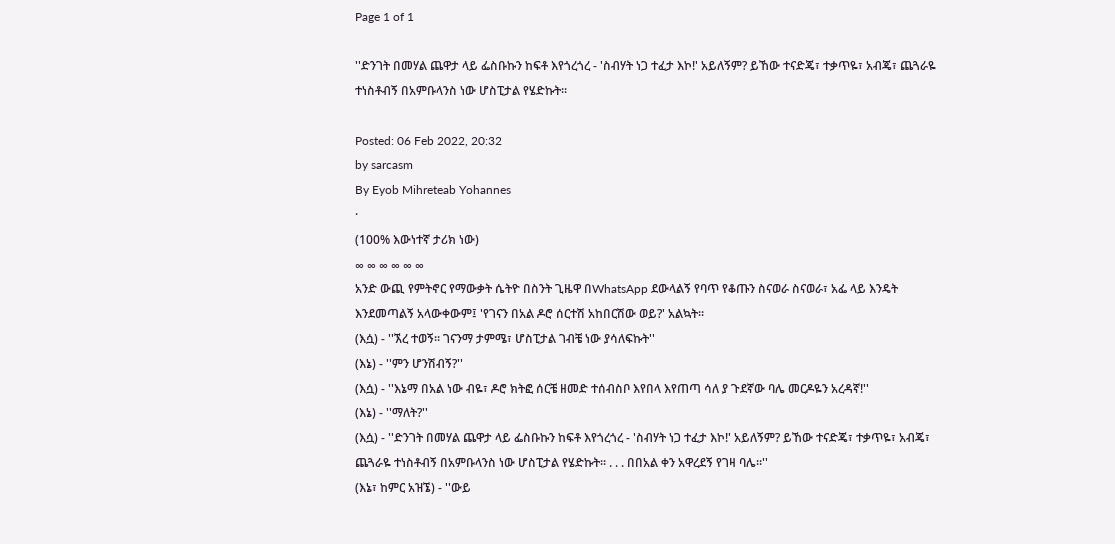Page 1 of 1

''ድንገት በመሃል ጨዋታ ላይ ፌስቡኩን ከፍቶ እየጎረጎረ - 'ስብሃት ነጋ ተፈታ እኮ!' አይለኝም? ይኸው ተናድጄ፣ ተቃጥዬ፣ አብጄ፣ ጨጓራዬ ተነስቶብኝ በአምቡላንስ ነው ሆስፒታል የሄድኩት።

Posted: 06 Feb 2022, 20:32
by sarcasm
By Eyob Mihreteab Yohannes
·
(100% እውነተኛ ታሪክ ነው)
∞ ∞ ∞ ∞ ∞ ∞
አንድ ውጪ የምትኖር የማውቃት ሴትዮ በስንት ጊዜዋ በWhatsApp ደውላልኝ የባጥ የቆጡን ስናወራ ስናወራ፣ አፌ ላይ እንዴት እንደመጣልኝ አላውቀውም፤ 'የገናን በአል ዶሮ ሰርተሽ አከበርሽው ወይ?' አልኳት።
(እሷ) - ''ኧረ ተወኝ። ገናንማ ታምሜ፣ ሆስፒታል ገብቼ ነው ያሳለፍኩት''
(እኔ) - ''ምን ሆንሽብኝ?''
(እሷ) - ''እኔማ በአል ነው ብዬ፣ ዶሮ ክትፎ ሰርቼ ዘመድ ተሰብስቦ እየበላ እየጠጣ ሳለ ያ ጉደኛው ባሌ መርዶዬን አረዳኛ!''
(እኔ) - ''ማለት?''
(እሷ) - ''ድንገት በመሃል ጨዋታ ላይ ፌስቡኩን ከፍቶ እየጎረጎረ - 'ስብሃት ነጋ ተፈታ እኮ!' አይለኝም? ይኸው ተናድጄ፣ ተቃጥዬ፣ አብጄ፣ ጨጓራዬ ተነስቶብኝ በአምቡላንስ ነው ሆስፒታል የሄድኩት። . . . በበአል ቀን አዋረደኝ የገዛ ባሌ።''
(እኔ፣ ከምር አዝኜ) - ''ውይ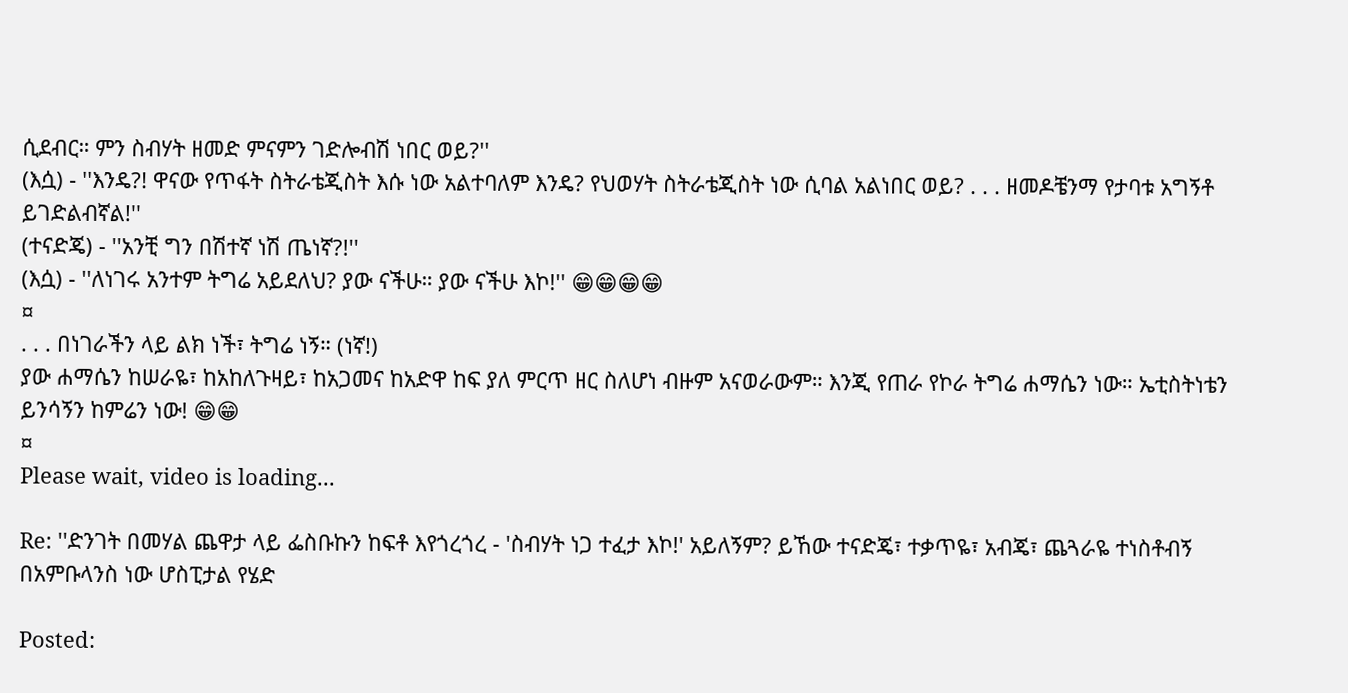ሲደብር። ምን ስብሃት ዘመድ ምናምን ገድሎብሽ ነበር ወይ?''
(እሷ) - ''እንዴ?! ዋናው የጥፋት ስትራቴጂስት እሱ ነው አልተባለም እንዴ? የህወሃት ስትራቴጂስት ነው ሲባል አልነበር ወይ? . . . ዘመዶቼንማ የታባቱ አግኝቶ ይገድልብኛል!''
(ተናድጄ) - ''አንቺ ግን በሽተኛ ነሽ ጤነኛ?!''
(እሷ) - ''ለነገሩ አንተም ትግሬ አይደለህ? ያው ናችሁ። ያው ናችሁ እኮ!'' 😁😁😁😁
¤
. . . በነገራችን ላይ ልክ ነች፣ ትግሬ ነኝ። (ነኛ!)
ያው ሐማሴን ከሠራዬ፣ ከአከለጉዛይ፣ ከአጋመና ከአድዋ ከፍ ያለ ምርጥ ዘር ስለሆነ ብዙም አናወራውም። እንጂ የጠራ የኮራ ትግሬ ሐማሴን ነው። ኤቲስትነቴን ይንሳኝን ከምሬን ነው! 😁😁
¤
Please wait, video is loading...

Re: ''ድንገት በመሃል ጨዋታ ላይ ፌስቡኩን ከፍቶ እየጎረጎረ - 'ስብሃት ነጋ ተፈታ እኮ!' አይለኝም? ይኸው ተናድጄ፣ ተቃጥዬ፣ አብጄ፣ ጨጓራዬ ተነስቶብኝ በአምቡላንስ ነው ሆስፒታል የሄድ

Posted: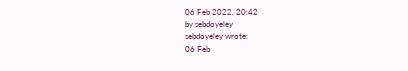06 Feb 2022, 20:42
by sebdoyeley
sebdoyeley wrote:
06 Feb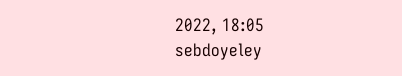2022, 18:05
sebdoyeley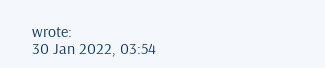wrote:
30 Jan 2022, 03:54